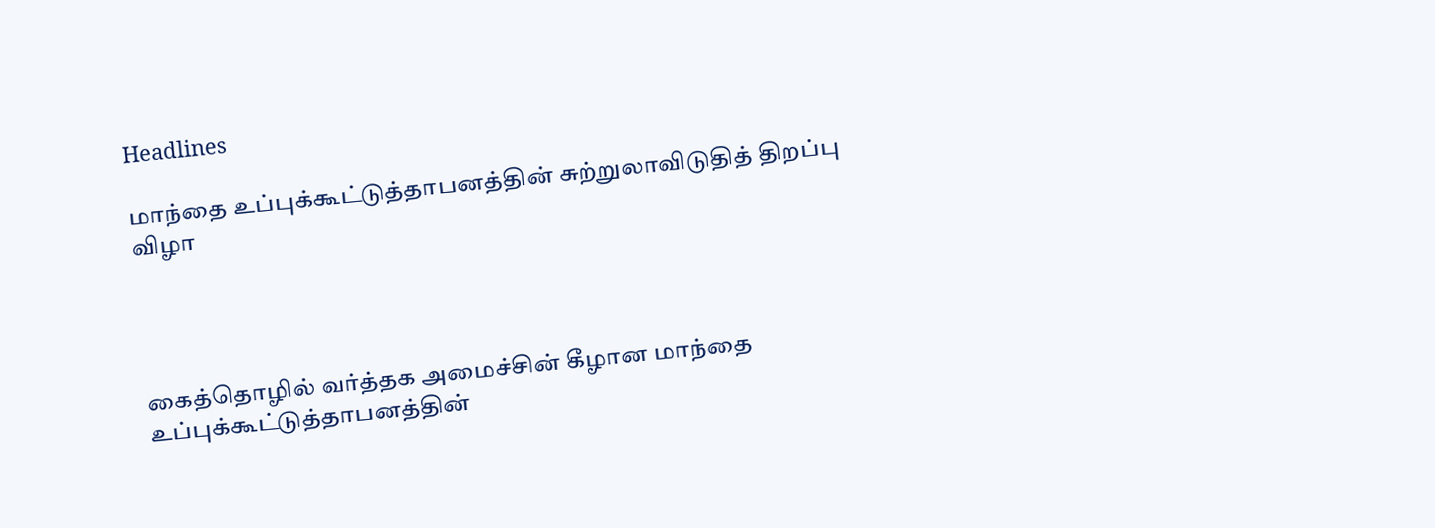Headlines

மாந்தை உப்புக்கூட்டுத்தாபனத்தின் சுற்றுலாவிடுதித் திறப்பு விழா




கைத்தொழில் வர்த்தக அமைச்சின் கீழான மாந்தை உப்புக்கூட்டுத்தாபனத்தின்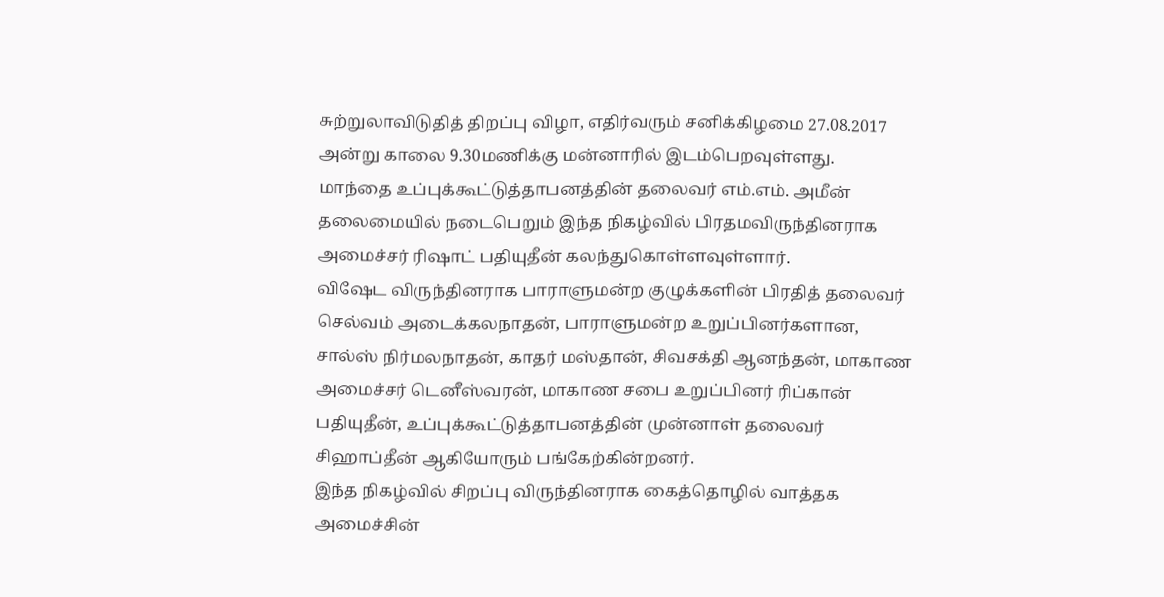சுற்றுலாவிடுதித் திறப்பு விழா, எதிர்வரும் சனிக்கிழமை 27.08.2017 அன்று காலை 9.30மணிக்கு மன்னாரில் இடம்பெறவுள்ளது.
மாந்தை உப்புக்கூட்டுத்தாபனத்தின் தலைவர் எம்.எம். அமீன் தலைமையில் நடைபெறும் இந்த நிகழ்வில் பிரதமவிருந்தினராக அமைச்சர் ரிஷாட் பதியுதீன் கலந்துகொள்ளவுள்ளார்.
விஷேட விருந்தினராக பாராளுமன்ற குழுக்களின் பிரதித் தலைவர் செல்வம் அடைக்கலநாதன், பாராளுமன்ற உறுப்பினர்களான, சால்ஸ் நிர்மலநாதன், காதர் மஸ்தான், சிவசக்தி ஆனந்தன், மாகாண அமைச்சர் டெனீஸ்வரன், மாகாண சபை உறுப்பினர் ரிப்கான் பதியுதீன், உப்புக்கூட்டுத்தாபனத்தின் முன்னாள் தலைவர் சிஹாப்தீன் ஆகியோரும் பங்கேற்கின்றனர்.
இந்த நிகழ்வில் சிறப்பு விருந்தினராக கைத்தொழில் வாத்தக அமைச்சின்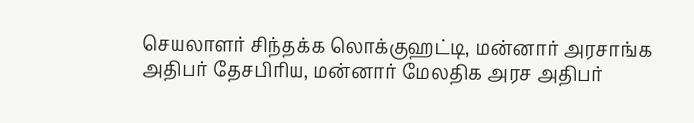செயலாளர் சிந்தக்க லொக்குஹட்டி, மன்னார் அரசாங்க அதிபர் தேசபிரிய, மன்னார் மேலதிக அரச அதிபர்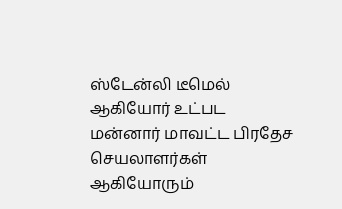ஸ்டேன்லி டீமெல் ஆகியோர் உட்பட மன்னார் மாவட்ட பிரதேச செயலாளர்கள் ஆகியோரும்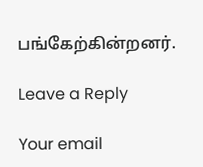பங்கேற்கின்றனர்.

Leave a Reply

Your email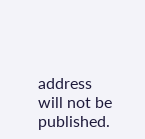address will not be published.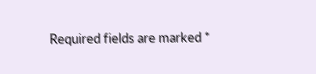Required fields are marked *